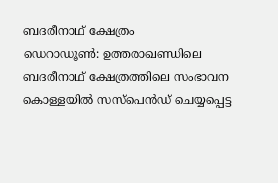ബദരീനാഥ് ക്ഷേത്രം
ഡെറാഡൂൺ: ഉത്തരാഖണ്ഡിലെ ബദരീനാഥ് ക്ഷേത്രത്തിലെ സംഭാവന കൊള്ളയിൽ സസ്പെൻഡ് ചെയ്യപ്പെട്ട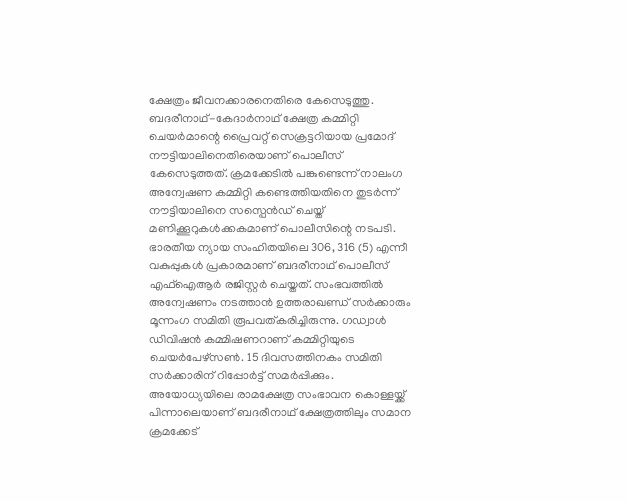ക്ഷേത്രം ജീവനക്കാരനെതിരെ കേസെടുത്തു. ബദരീനാഥ്-കേദാർനാഥ് ക്ഷേത്ര കമ്മിറ്റി ചെയർമാന്റെ പ്രൈവറ്റ് സെക്രട്ടറിയായ പ്രമോദ് നൗട്ടിയാലിനെതിരെയാണ് പൊലീസ് കേസെടുത്തത്. ക്രമക്കേടിൽ പങ്കുണ്ടെന്ന് നാലംഗ അന്വേഷണ കമ്മിറ്റി കണ്ടെത്തിയതിനെ തുടർന്ന് നൗട്ടിയാലിനെ സസ്പെൻഡ് ചെയ്ത് മണിക്കൂറുകൾക്കകമാണ് പൊലീസിന്റെ നടപടി.
ഭാരതീയ ന്യായ സംഹിതയിലെ 306, 316 (5) എന്നീ വകുപ്പുകൾ പ്രകാരമാണ് ബദരീനാഥ് പൊലീസ് എഫ്ഐആർ രജിസ്റ്റർ ചെയ്തത്. സംഭവത്തിൽ അന്വേഷണം നടത്താൻ ഉത്തരാഖണ്ഡ് സർക്കാരും മൂന്നംഗ സമിതി രൂപവത്കരിച്ചിരുന്നു. ഗഡ്വാൾ ഡിവിഷൻ കമ്മിഷണറാണ് കമ്മിറ്റിയുടെ ചെയർപേഴ്സൺ. 15 ദിവസത്തിനകം സമിതി സർക്കാരിന് റിപ്പോർട്ട് സമർപ്പിക്കും.
അയോധ്യയിലെ രാമക്ഷേത്ര സംഭാവന കൊള്ളയ്ക്ക് പിന്നാലെയാണ് ബദരീനാഥ് ക്ഷേത്രത്തിലും സമാന ക്രമക്കേട്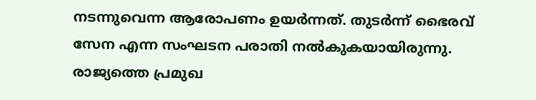നടന്നുവെന്ന ആരോപണം ഉയർന്നത്. തുടർന്ന് ഭൈരവ് സേന എന്ന സംഘടന പരാതി നൽകുകയായിരുന്നു. രാജ്യത്തെ പ്രമുഖ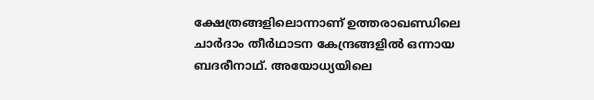ക്ഷേത്രങ്ങളിലൊന്നാണ് ഉത്തരാഖണ്ഡിലെ ചാർദാം തീർഥാടന കേന്ദ്രങ്ങളിൽ ഒന്നായ ബദരീനാഥ്. അയോധ്യയിലെ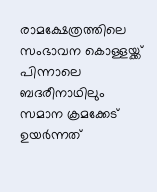രാമക്ഷേത്രത്തിലെ സംഭാവന കൊള്ളയ്ക്ക് പിന്നാലെ ബദരീനാഥിലും സമാന ക്രമക്കേട് ഉയർന്നത്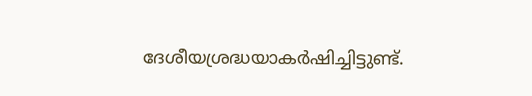ദേശീയശ്രദ്ധയാകർഷിച്ചിട്ടുണ്ട്.